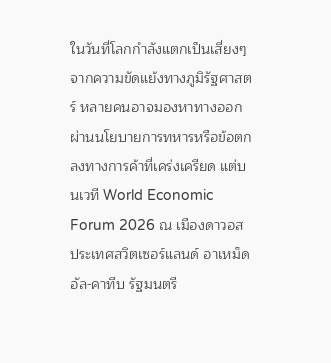ในวันที่โลกกำลังแตกเป็นเสี่ยงๆ จากความขัดแย้งทางภูมิรัฐศาสตร์ หลายคนอาจมองหาทางออกผ่านนโยบายการทหารหรือข้อตกลงทางการค้าที่เคร่งเครียด แต่บนเวที World Economic Forum 2026 ณ เมืองดาวอส ประเทศสวิตเซอร์แลนด์ อาเหม็ด อัล-คาทีบ รัฐมนตรี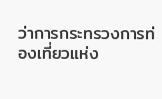ว่าการกระทรวงการท่องเที่ยวแห่ง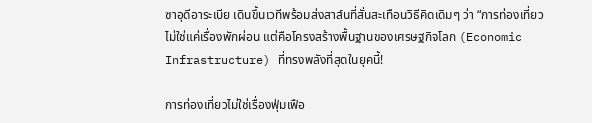ซาอุดีอาระเบีย เดินขึ้นเวทีพร้อมส่งสาส์นที่สั่นสะเทือนวิธีคิดเดิมๆ ว่า “การท่องเที่ยวไม่ใช่แค่เรื่องพักผ่อน แต่คือโครงสร้างพื้นฐานของเศรษฐกิจโลก (Economic Infrastructure) ที่ทรงพลังที่สุดในยุคนี้!

การท่องเที่ยวไม่ใช่เรื่องฟุ่มเฟือ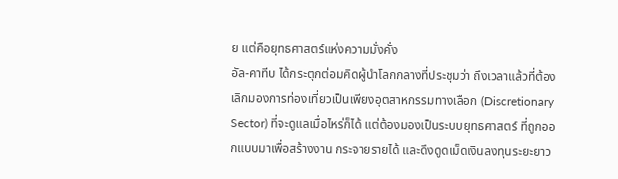ย แต่คือยุทธศาสตร์แห่งความมั่งคั่ง
อัล-คาทีบ ได้กระตุกต่อมคิดผู้นำโลกกลางที่ประชุมว่า ถึงเวลาแล้วที่ต้องเลิกมองการท่องเที่ยวเป็นเพียงอุตสาหกรรมทางเลือก (Discretionary Sector) ที่จะดูแลเมื่อไหร่ก็ได้ แต่ต้องมองเป็นระบบยุทธศาสตร์ ที่ถูกออกแบบมาเพื่อสร้างงาน กระจายรายได้ และดึงดูดเม็ดเงินลงทุนระยะยาว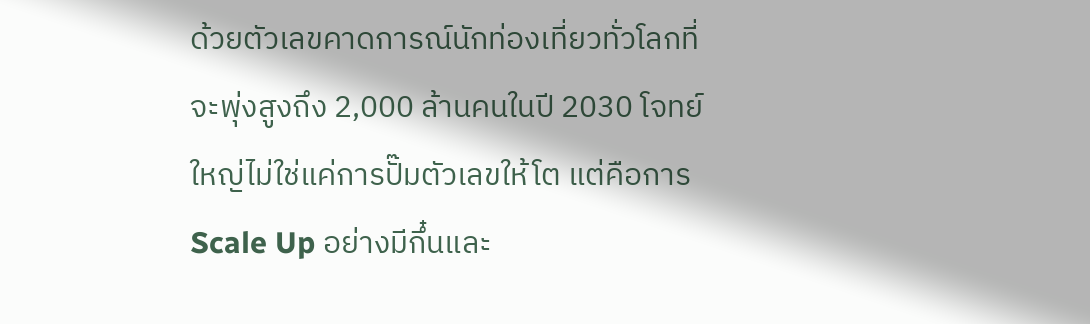ด้วยตัวเลขคาดการณ์นักท่องเที่ยวทั่วโลกที่จะพุ่งสูงถึง 2,000 ล้านคนในปี 2030 โจทย์ใหญ่ไม่ใช่แค่การปั๊มตัวเลขให้โต แต่คือการ Scale Up อย่างมีกึ๋นและ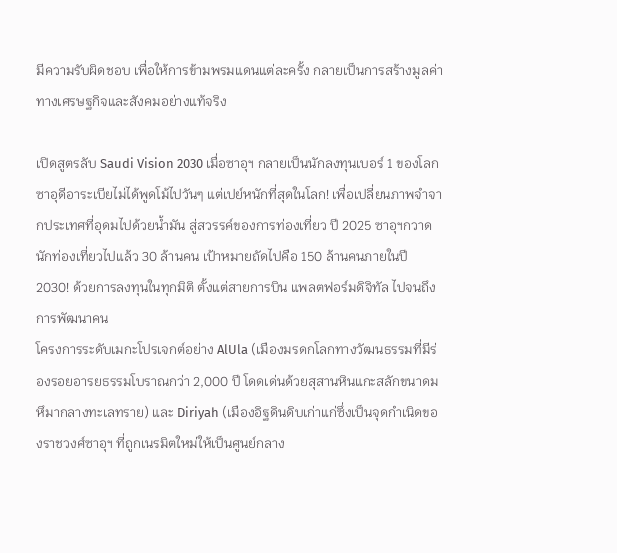มีความรับผิดชอบ เพื่อให้การข้ามพรมแดนแต่ละครั้ง กลายเป็นการสร้างมูลค่าทางเศรษฐกิจและสังคมอย่างแท้จริง

เปิดสูตรลับ Saudi Vision 2030 เมื่อซาอุฯ กลายเป็นนักลงทุนเบอร์ 1 ของโลก
ซาอุดีอาระเบียไม่ได้พูดโม้ไปวันๆ แต่เปย์หนักที่สุดในโลก! เพื่อเปลี่ยนภาพจำจากประเทศที่อุดมไปด้วยน้ำมัน สู่สวรรค์ของการท่องเที่ยว ปี 2025 ซาอุฯกวาดนักท่องเที่ยวไปแล้ว 30 ล้านคน เป้าหมายถัดไปคือ 150 ล้านคนภายในปี 2030! ด้วยการลงทุนในทุกมิติ ตั้งแต่สายการบิน แพลตฟอร์มดิจิทัล ไปจนถึงการพัฒนาคน
โครงการระดับเมกะโปรเจกต์อย่าง AlUla (เมืองมรดกโลกทางวัฒนธรรมที่มีร่องรอยอารยธรรมโบราณกว่า 2,000 ปี โดดเด่นด้วยสุสานหินแกะสลักขนาดมหึมากลางทะเลทราย) และ Diriyah (เมืองอิฐดินดิบเก่าแก่ซึ่งเป็นจุดกำเนิดของราชวงศ์ซาอุฯ ที่ถูกเนรมิตใหม่ให้เป็นศูนย์กลาง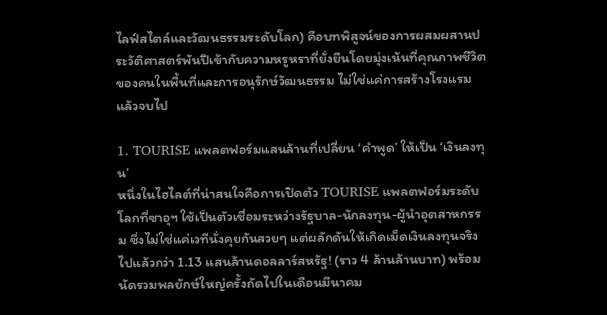ไลฟ์สไตล์และวัฒนธรรมระดับโลก) คือบทพิสูจน์ของการผสมผสานประวัติศาสตร์พันปีเข้ากับความหรูหราที่ยั่งยืนโดยมุ่งเน้นที่คุณภาพชีวิตของคนในพื้นที่และการอนุรักษ์วัฒนธรรม ไม่ใช่แค่การสร้างโรงแรมแล้วจบไป

1. TOURISE แพลตฟอร์มแสนล้านที่เปลี่ยน ‘คำพูด’ ให้เป็น ‘เงินลงทุน’
หนึ่งในไฮไลต์ที่น่าสนใจคือการเปิดตัว TOURISE แพลตฟอร์มระดับโลกที่ซาอุฯ ใช้เป็นตัวเชื่อมระหว่างรัฐบาล-นักลงทุน-ผู้นำอุตสาหกรรม ซึ่งไม่ใช่แค่เวทีนั่งคุยกันสวยๆ แต่ผลักดันให้เกิดเม็ดเงินลงทุนจริงไปแล้วกว่า 1.13 แสนล้านดอลลาร์สหรัฐ! (ราว 4 ล้านล้านบาท) พร้อมนัดรวมพลยักษ์ใหญ่ครั้งถัดไปในเดือนมีนาคม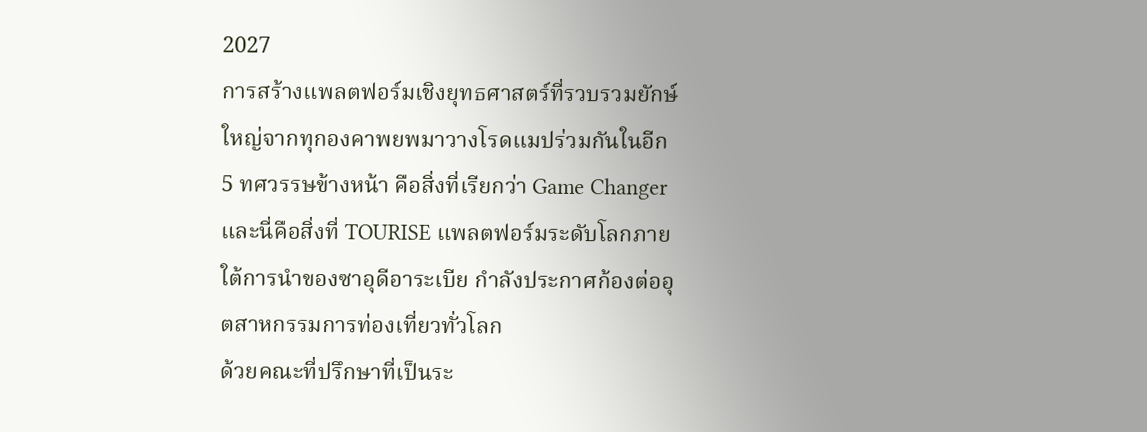2027
การสร้างแพลตฟอร์มเชิงยุทธศาสตร์ที่รวบรวมยักษ์ใหญ่จากทุกองคาพยพมาวางโรดแมปร่วมกันในอีก 5 ทศวรรษข้างหน้า คือสิ่งที่เรียกว่า Game Changer และนี่คือสิ่งที่ TOURISE แพลตฟอร์มระดับโลกภายใต้การนำของซาอุดีอาระเบีย กำลังประกาศก้องต่ออุตสาหกรรมการท่องเที่ยวทั่วโลก
ด้วยคณะที่ปรึกษาที่เป็นระ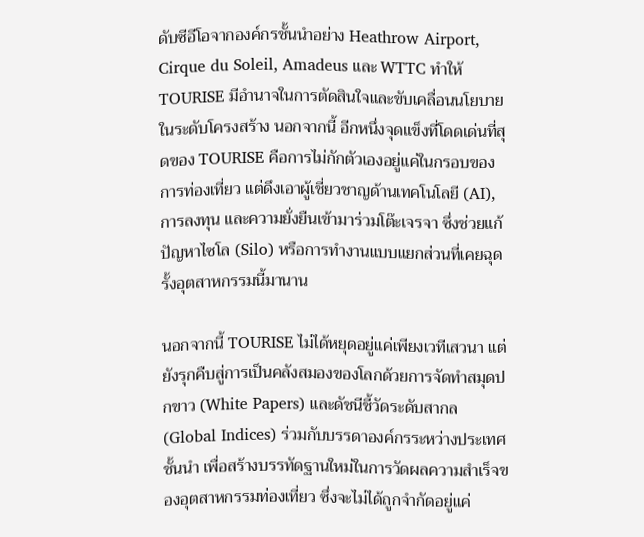ดับซีอีโอจากองค์กรชั้นนำอย่าง Heathrow Airport, Cirque du Soleil, Amadeus และ WTTC ทำให้ TOURISE มีอำนาจในการตัดสินใจและขับเคลื่อนนโยบายในระดับโครงสร้าง นอกจากนี้ อีกหนึ่งจุดแข็งที่โดดเด่นที่สุดของ TOURISE คือการไม่กักตัวเองอยู่แค่ในกรอบของการท่องเที่ยว แต่ดึงเอาผู้เชี่ยวชาญด้านเทคโนโลยี (AI), การลงทุน และความยั่งยืนเข้ามาร่วมโต๊ะเจรจา ซึ่งช่วยแก้ปัญหาไซโล (Silo) หรือการทำงานแบบแยกส่วนที่เคยฉุดรั้งอุตสาหกรรมนี้มานาน

นอกจากนี้ TOURISE ไม่ได้หยุดอยู่แค่เพียงเวทีเสวนา แต่ยังรุกคืบสู่การเป็นคลังสมองของโลกด้วยการจัดทำสมุดปกขาว (White Papers) และดัชนีชี้วัดระดับสากล (Global Indices) ร่วมกับบรรดาองค์กรระหว่างประเทศชั้นนำ เพื่อสร้างบรรทัดฐานใหม่ในการวัดผลความสำเร็จของอุตสาหกรรมท่องเที่ยว ซึ่งจะไม่ได้ถูกจำกัดอยู่แค่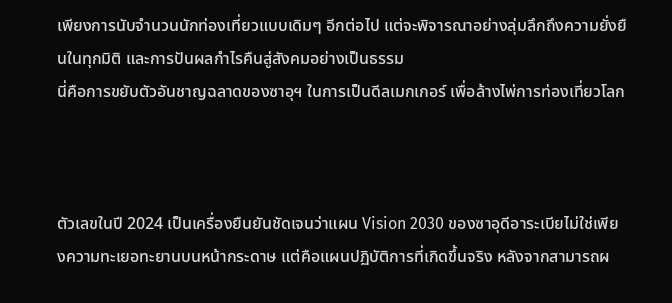เพียงการนับจำนวนนักท่องเที่ยวแบบเดิมๆ อีกต่อไป แต่จะพิจารณาอย่างลุ่มลึกถึงความยั่งยืนในทุกมิติ และการปันผลกำไรคืนสู่สังคมอย่างเป็นธรรม
นี่คือการขยับตัวอันชาญฉลาดของซาอุฯ ในการเป็นดีลเมกเกอร์ เพื่อล้างไพ่การท่องเที่ยวโลก



ตัวเลขในปี 2024 เป็นเครื่องยืนยันชัดเจนว่าแผน Vision 2030 ของซาอุดีอาระเบียไม่ใช่เพียงความทะเยอทะยานบนหน้ากระดาษ แต่คือแผนปฏิบัติการที่เกิดขึ้นจริง หลังจากสามารถผ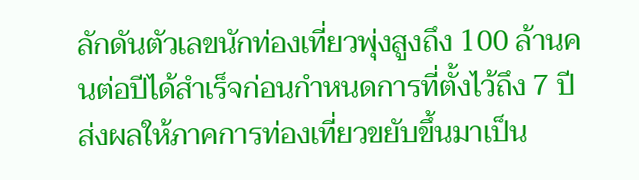ลักดันตัวเลขนักท่องเที่ยวพุ่งสูงถึง 100 ล้านคนต่อปีได้สำเร็จก่อนกำหนดการที่ตั้งไว้ถึง 7 ปี ส่งผลให้ภาคการท่องเที่ยวขยับขึ้นมาเป็น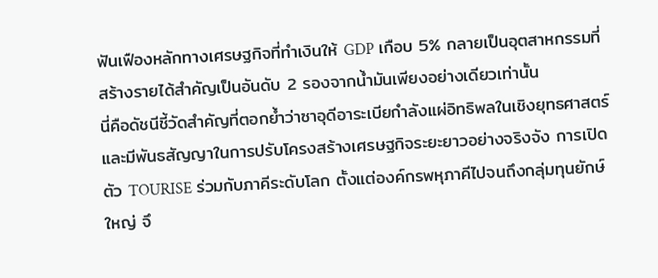ฟันเฟืองหลักทางเศรษฐกิจที่ทำเงินให้ GDP เกือบ 5% กลายเป็นอุตสาหกรรมที่สร้างรายได้สำคัญเป็นอันดับ 2 รองจากน้ำมันเพียงอย่างเดียวเท่านั้น
นี่คือดัชนีชี้วัดสำคัญที่ตอกย้ำว่าซาอุดีอาระเบียกำลังแผ่อิทธิพลในเชิงยุทธศาสตร์และมีพันธสัญญาในการปรับโครงสร้างเศรษฐกิจระยะยาวอย่างจริงจัง การเปิดตัว TOURISE ร่วมกับภาคีระดับโลก ตั้งแต่องค์กรพหุภาคีไปจนถึงกลุ่มทุนยักษ์ใหญ่ จึ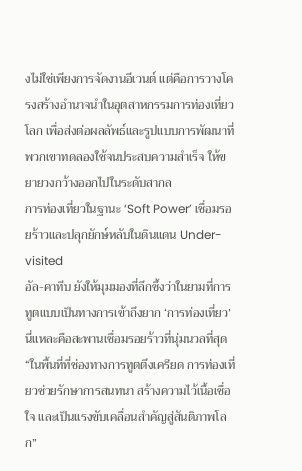งไม่ใช่เพียงการจัดงานอีเวนต์ แต่คือการวางโครงสร้างอำนาจนำในอุตสาหกรรมการท่องเที่ยวโลก เพื่อส่งต่อผลลัพธ์และรูปแบบการพัฒนาที่พวกเขาทดลองใช้จนประสบความสำเร็จ ให้ขยายวงกว้างออกไปในระดับสากล
การท่องเที่ยวในฐานะ ‘Soft Power’ เชื่อมรอยร้าวและปลุกยักษ์หลับในดินแดน Under-visited
อัล-คาทีบ ยังให้มุมมองที่ลึกซึ้งว่าในยามที่การทูตแบบเป็นทางการเข้าถึงยาก ‘การท่องเที่ยว’ นี่แหละคือสะพานเชื่อมรอยร้าวที่นุ่มนวลที่สุด
“ในพื้นที่ที่ช่องทางการทูตตึงเครียด การท่องเที่ยวช่วยรักษาการสนทนา สร้างความไว้เนื้อเชื่อใจ และเป็นแรงขับเคลื่อนสำคัญสู่สันติภาพโลก”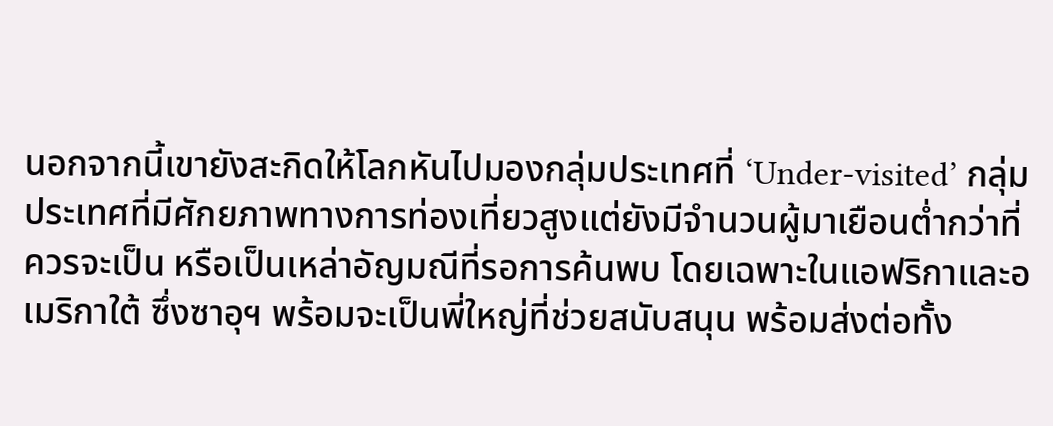นอกจากนี้เขายังสะกิดให้โลกหันไปมองกลุ่มประเทศที่ ‘Under-visited’ กลุ่มประเทศที่มีศักยภาพทางการท่องเที่ยวสูงแต่ยังมีจำนวนผู้มาเยือนต่ำกว่าที่ควรจะเป็น หรือเป็นเหล่าอัญมณีที่รอการค้นพบ โดยเฉพาะในแอฟริกาและอเมริกาใต้ ซึ่งซาอุฯ พร้อมจะเป็นพี่ใหญ่ที่ช่วยสนับสนุน พร้อมส่งต่อทั้ง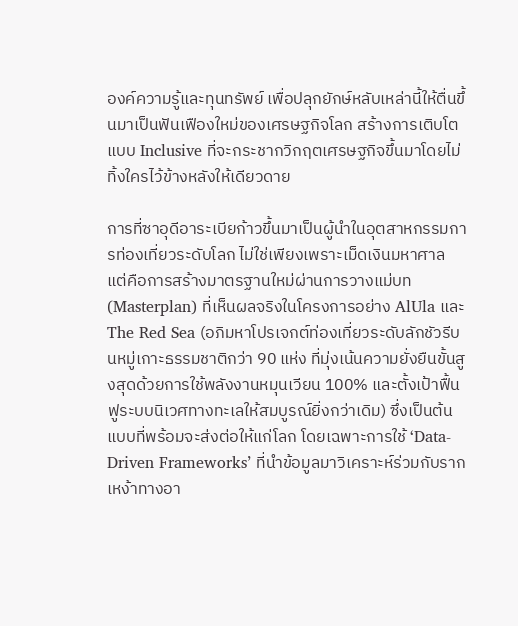องค์ความรู้และทุนทรัพย์ เพื่อปลุกยักษ์หลับเหล่านี้ให้ตื่นขึ้นมาเป็นฟันเฟืองใหม่ของเศรษฐกิจโลก สร้างการเติบโตแบบ Inclusive ที่จะกระชากวิกฤตเศรษฐกิจขึ้นมาโดยไม่ทิ้งใครไว้ข้างหลังให้เดียวดาย

การที่ซาอุดีอาระเบียก้าวขึ้นมาเป็นผู้นำในอุตสาหกรรมการท่องเที่ยวระดับโลก ไม่ใช่เพียงเพราะเม็ดเงินมหาศาล แต่คือการสร้างมาตรฐานใหม่ผ่านการวางแม่บท (Masterplan) ที่เห็นผลจริงในโครงการอย่าง AlUla และ The Red Sea (อภิมหาโปรเจกต์ท่องเที่ยวระดับลักชัวรีบนหมู่เกาะธรรมชาติกว่า 90 แห่ง ที่มุ่งเน้นความยั่งยืนขั้นสูงสุดด้วยการใช้พลังงานหมุนเวียน 100% และตั้งเป้าฟื้นฟูระบบนิเวศทางทะเลให้สมบูรณ์ยิ่งกว่าเดิม) ซึ่งเป็นต้นแบบที่พร้อมจะส่งต่อให้แก่โลก โดยเฉพาะการใช้ ‘Data-Driven Frameworks’ ที่นำข้อมูลมาวิเคราะห์ร่วมกับรากเหง้าทางอา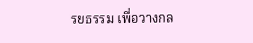รยธรรม เพื่อวางกล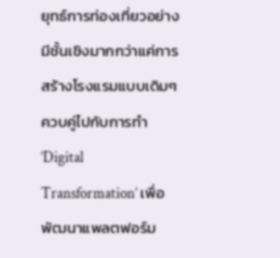ยุทธ์การท่องเที่ยวอย่างมีชั้นเชิงมากกว่าแค่การสร้างโรงแรมแบบเดิมๆ ควบคู่ไปกับการทำ ‘Digital Transformation’ เพื่อพัฒนาแพลตฟอร์ม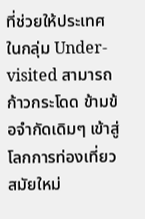ที่ช่วยให้ประเทศในกลุ่ม Under-visited สามารถก้าวกระโดด ข้ามข้อจำกัดเดิมๆ เข้าสู่โลกการท่องเที่ยวสมัยใหม่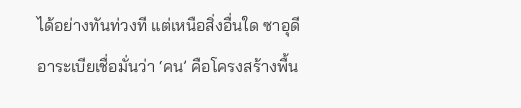ได้อย่างทันท่วงที แต่เหนือสิ่งอื่นใด ซาอุดีอาระเบียเชื่อมั่นว่า ‘คน’ คือโครงสร้างพื้น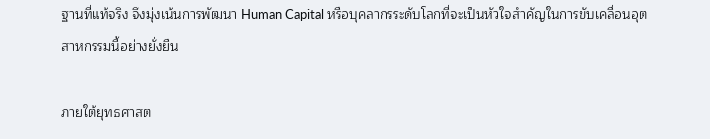ฐานที่แท้จริง จึงมุ่งเน้นการพัฒนา Human Capital หรือบุคลากรระดับโลกที่จะเป็นหัวใจสำคัญในการขับเคลื่อนอุตสาหกรรมนี้อย่างยั่งยืน

ภายใต้ยุทธศาสต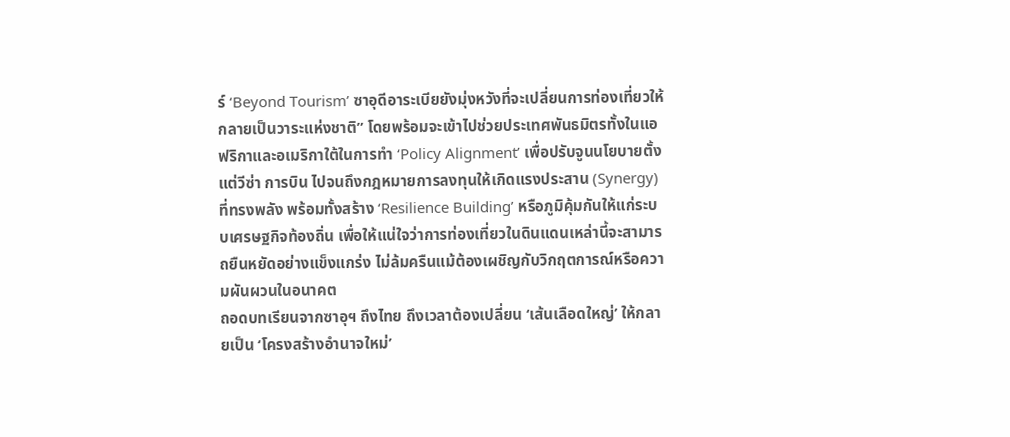ร์ ‘Beyond Tourism’ ซาอุดีอาระเบียยังมุ่งหวังที่จะเปลี่ยนการท่องเที่ยวให้กลายเป็นวาระแห่งชาติ” โดยพร้อมจะเข้าไปช่วยประเทศพันธมิตรทั้งในแอฟริกาและอเมริกาใต้ในการทำ ‘Policy Alignment’ เพื่อปรับจูนนโยบายตั้งแต่วีซ่า การบิน ไปจนถึงกฎหมายการลงทุนให้เกิดแรงประสาน (Synergy) ที่ทรงพลัง พร้อมทั้งสร้าง ‘Resilience Building’ หรือภูมิคุ้มกันให้แก่ระบบเศรษฐกิจท้องถิ่น เพื่อให้แน่ใจว่าการท่องเที่ยวในดินแดนเหล่านี้จะสามารถยืนหยัดอย่างแข็งแกร่ง ไม่ล้มครืนแม้ต้องเผชิญกับวิกฤตการณ์หรือความผันผวนในอนาคต
ถอดบทเรียนจากซาอุฯ ถึงไทย ถึงเวลาต้องเปลี่ยน ‘เส้นเลือดใหญ่’ ให้กลายเป็น ‘โครงสร้างอำนาจใหม่’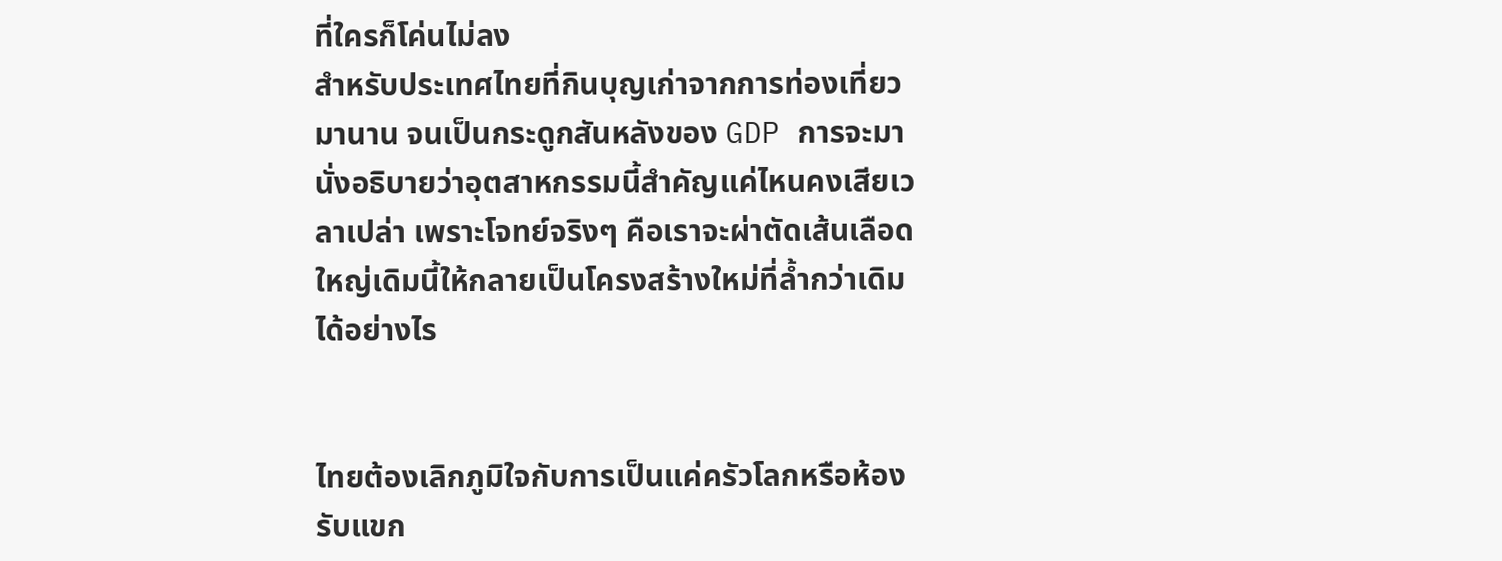ที่ใครก็โค่นไม่ลง
สำหรับประเทศไทยที่กินบุญเก่าจากการท่องเที่ยวมานาน จนเป็นกระดูกสันหลังของ GDP การจะมานั่งอธิบายว่าอุตสาหกรรมนี้สำคัญแค่ไหนคงเสียเวลาเปล่า เพราะโจทย์จริงๆ คือเราจะผ่าตัดเส้นเลือดใหญ่เดิมนี้ให้กลายเป็นโครงสร้างใหม่ที่ล้ำกว่าเดิมได้อย่างไร


ไทยต้องเลิกภูมิใจกับการเป็นแค่ครัวโลกหรือห้องรับแขก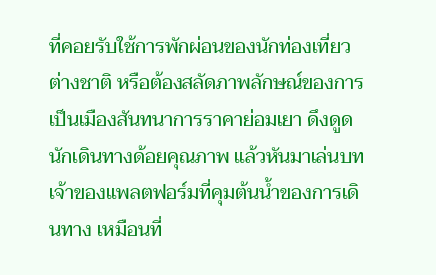ที่คอยรับใช้การพักผ่อนของนักท่องเที่ยวต่างชาติ หรือต้องสลัดภาพลักษณ์ของการเป็นเมืองสันทนาการราคาย่อมเยา ดึงดูดนักเดินทางด้อยคุณภาพ แล้วหันมาเล่นบทเจ้าของแพลตฟอร์มที่คุมต้นน้ำของการเดินทาง เหมือนที่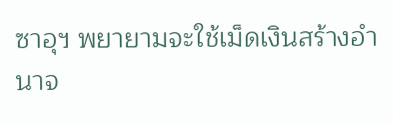ซาอุฯ พยายามจะใช้เม็ดเงินสร้างอำนาจ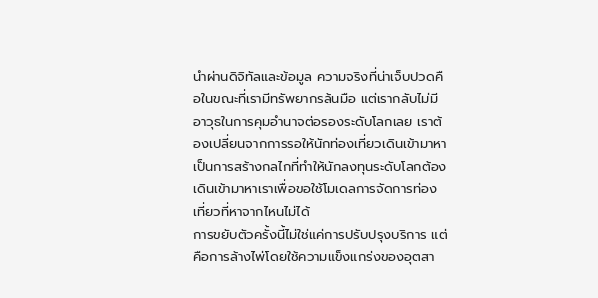นำผ่านดิจิทัลและข้อมูล ความจริงที่น่าเจ็บปวดคือในขณะที่เรามีทรัพยากรล้นมือ แต่เรากลับไม่มีอาวุธในการคุมอำนาจต่อรองระดับโลกเลย เราต้องเปลี่ยนจากการรอให้นักท่องเที่ยวเดินเข้ามาหา เป็นการสร้างกลไกที่ทำให้นักลงทุนระดับโลกต้องเดินเข้ามาหาเราเพื่อขอใช้โมเดลการจัดการท่องเที่ยวที่หาจากไหนไม่ได้
การขยับตัวครั้งนี้ไม่ใช่แค่การปรับปรุงบริการ แต่คือการล้างไพ่โดยใช้ความแข็งแกร่งของอุตสา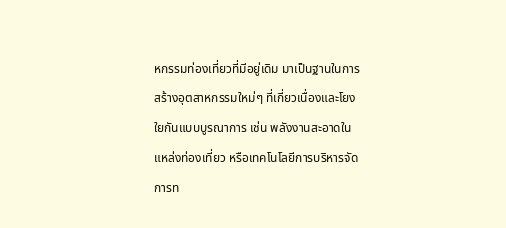หกรรมท่องเที่ยวที่มีอยู่เดิม มาเป็นฐานในการสร้างอุตสาหกรรมใหม่ๆ ที่เกี่ยวเนื่องและโยงใยกันแบบบูรณาการ เช่น พลังงานสะอาดในแหล่งท่องเที่ยว หรือเทคโนโลยีการบริหารจัดการท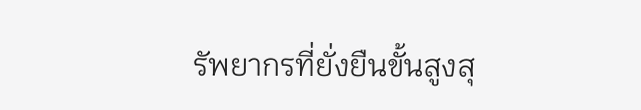รัพยากรที่ยั่งยืนขั้นสูงสุ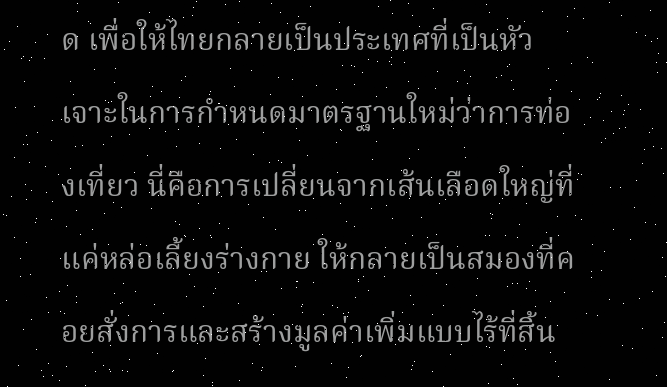ด เพื่อให้ไทยกลายเป็นประเทศที่เป็นหัวเจาะในการกำหนดมาตรฐานใหม่ว่าการท่องเที่ยว นี่คือการเปลี่ยนจากเส้นเลือดใหญ่ที่แค่หล่อเลี้ยงร่างกาย ให้กลายเป็นสมองที่คอยสั่งการและสร้างมูลค่าเพิ่มแบบไร้ที่สิ้น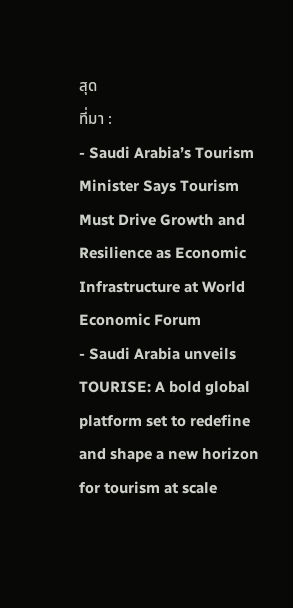สุด
ที่มา :
- Saudi Arabia’s Tourism Minister Says Tourism Must Drive Growth and Resilience as Economic Infrastructure at World Economic Forum
- Saudi Arabia unveils TOURISE: A bold global platform set to redefine and shape a new horizon for tourism at scale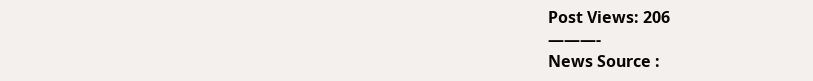Post Views: 206
———-
News Source :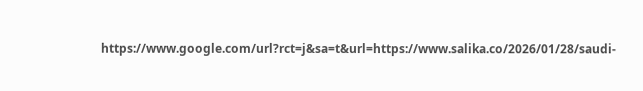https://www.google.com/url?rct=j&sa=t&url=https://www.salika.co/2026/01/28/saudi-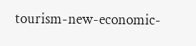tourism-new-economic-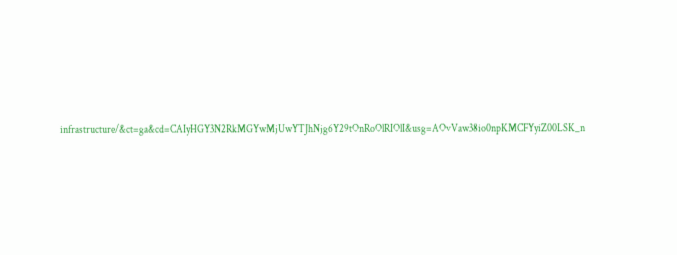infrastructure/&ct=ga&cd=CAIyHGY3N2RkMGYwMjUwYTJhNjg6Y29tOnRoOlRIOlI&usg=AOvVaw38io0npKMCFYyiZ00LSK_n